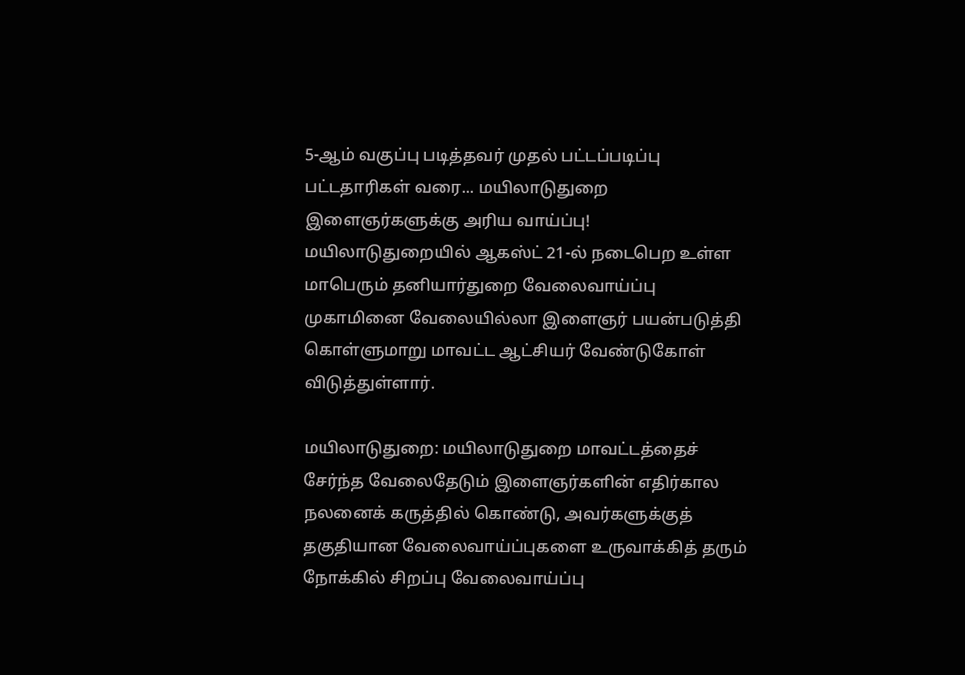5-ஆம் வகுப்பு படித்தவர் முதல் பட்டப்படிப்பு பட்டதாரிகள் வரை... மயிலாடுதுறை இளைஞர்களுக்கு அரிய வாய்ப்பு!
மயிலாடுதுறையில் ஆகஸ்ட் 21-ல் நடைபெற உள்ள மாபெரும் தனியார்துறை வேலைவாய்ப்பு முகாமினை வேலையில்லா இளைஞர் பயன்படுத்தி கொள்ளுமாறு மாவட்ட ஆட்சியர் வேண்டுகோள் விடுத்துள்ளார்.

மயிலாடுதுறை: மயிலாடுதுறை மாவட்டத்தைச் சேர்ந்த வேலைதேடும் இளைஞர்களின் எதிர்கால நலனைக் கருத்தில் கொண்டு, அவர்களுக்குத் தகுதியான வேலைவாய்ப்புகளை உருவாக்கித் தரும் நோக்கில் சிறப்பு வேலைவாய்ப்பு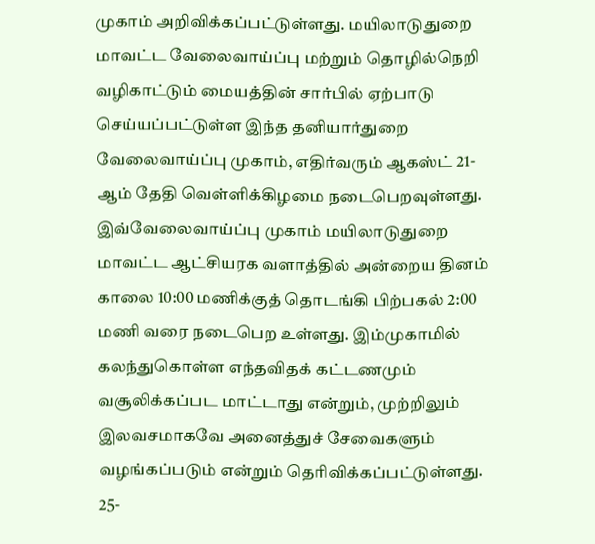முகாம் அறிவிக்கப்பட்டுள்ளது. மயிலாடுதுறை மாவட்ட வேலைவாய்ப்பு மற்றும் தொழில்நெறி வழிகாட்டும் மையத்தின் சார்பில் ஏற்பாடு செய்யப்பட்டுள்ள இந்த தனியார்துறை வேலைவாய்ப்பு முகாம், எதிர்வரும் ஆகஸ்ட் 21-ஆம் தேதி வெள்ளிக்கிழமை நடைபெறவுள்ளது.
இவ்வேலைவாய்ப்பு முகாம் மயிலாடுதுறை மாவட்ட ஆட்சியரக வளாத்தில் அன்றைய தினம் காலை 10:00 மணிக்குத் தொடங்கி பிற்பகல் 2:00 மணி வரை நடைபெற உள்ளது. இம்முகாமில் கலந்துகொள்ள எந்தவிதக் கட்டணமும் வசூலிக்கப்பட மாட்டாது என்றும், முற்றிலும் இலவசமாகவே அனைத்துச் சேவைகளும் வழங்கப்படும் என்றும் தெரிவிக்கப்பட்டுள்ளது.
25-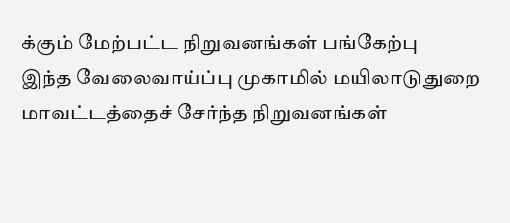க்கும் மேற்பட்ட நிறுவனங்கள் பங்கேற்பு
இந்த வேலைவாய்ப்பு முகாமில் மயிலாடுதுறை மாவட்டத்தைச் சேர்ந்த நிறுவனங்கள்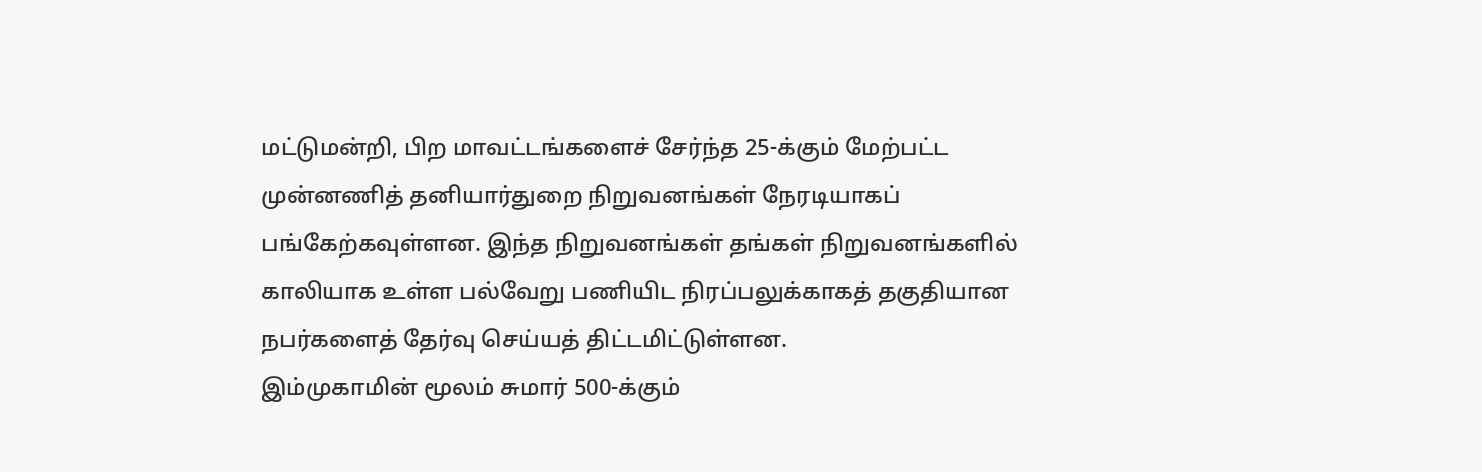மட்டுமன்றி, பிற மாவட்டங்களைச் சேர்ந்த 25-க்கும் மேற்பட்ட முன்னணித் தனியார்துறை நிறுவனங்கள் நேரடியாகப் பங்கேற்கவுள்ளன. இந்த நிறுவனங்கள் தங்கள் நிறுவனங்களில் காலியாக உள்ள பல்வேறு பணியிட நிரப்பலுக்காகத் தகுதியான நபர்களைத் தேர்வு செய்யத் திட்டமிட்டுள்ளன.
இம்முகாமின் மூலம் சுமார் 500-க்கும்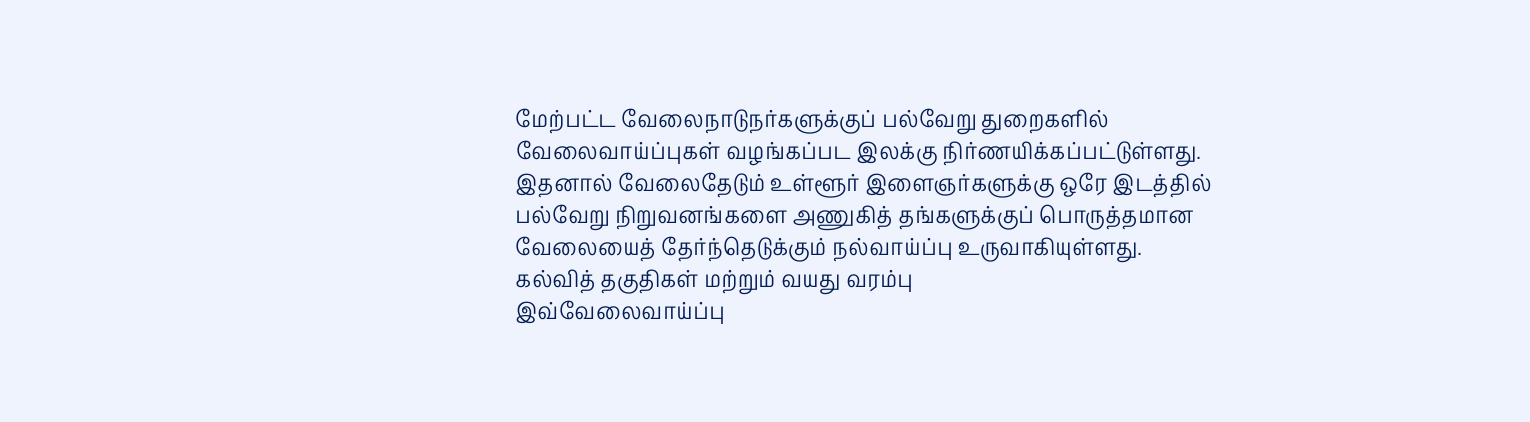மேற்பட்ட வேலைநாடுநர்களுக்குப் பல்வேறு துறைகளில் வேலைவாய்ப்புகள் வழங்கப்பட இலக்கு நிர்ணயிக்கப்பட்டுள்ளது. இதனால் வேலைதேடும் உள்ளூர் இளைஞர்களுக்கு ஒரே இடத்தில் பல்வேறு நிறுவனங்களை அணுகித் தங்களுக்குப் பொருத்தமான வேலையைத் தேர்ந்தெடுக்கும் நல்வாய்ப்பு உருவாகியுள்ளது.
கல்வித் தகுதிகள் மற்றும் வயது வரம்பு
இவ்வேலைவாய்ப்பு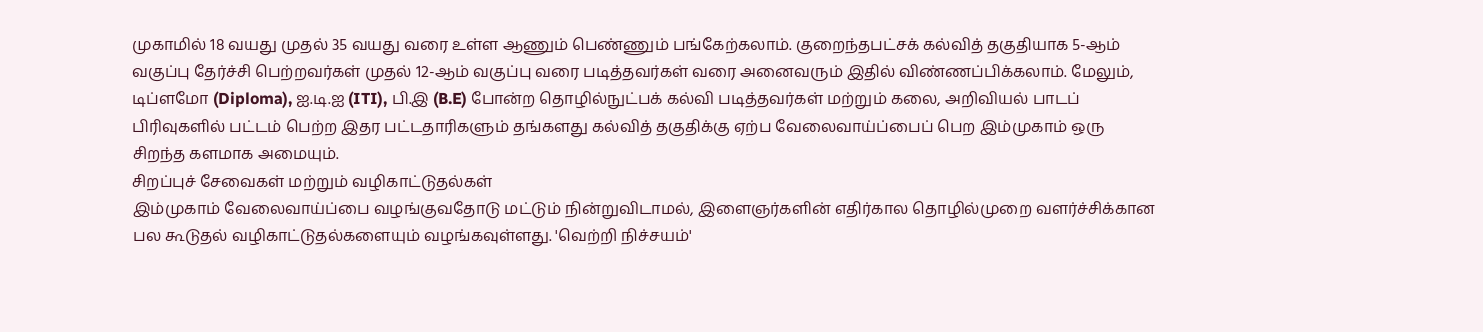முகாமில் 18 வயது முதல் 35 வயது வரை உள்ள ஆணும் பெண்ணும் பங்கேற்கலாம். குறைந்தபட்சக் கல்வித் தகுதியாக 5-ஆம் வகுப்பு தேர்ச்சி பெற்றவர்கள் முதல் 12-ஆம் வகுப்பு வரை படித்தவர்கள் வரை அனைவரும் இதில் விண்ணப்பிக்கலாம். மேலும், டிப்ளமோ (Diploma), ஐ.டி.ஐ (ITI), பி.இ (B.E) போன்ற தொழில்நுட்பக் கல்வி படித்தவர்கள் மற்றும் கலை, அறிவியல் பாடப் பிரிவுகளில் பட்டம் பெற்ற இதர பட்டதாரிகளும் தங்களது கல்வித் தகுதிக்கு ஏற்ப வேலைவாய்ப்பைப் பெற இம்முகாம் ஒரு சிறந்த களமாக அமையும்.
சிறப்புச் சேவைகள் மற்றும் வழிகாட்டுதல்கள்
இம்முகாம் வேலைவாய்ப்பை வழங்குவதோடு மட்டும் நின்றுவிடாமல், இளைஞர்களின் எதிர்கால தொழில்முறை வளர்ச்சிக்கான பல கூடுதல் வழிகாட்டுதல்களையும் வழங்கவுள்ளது. 'வெற்றி நிச்சயம்'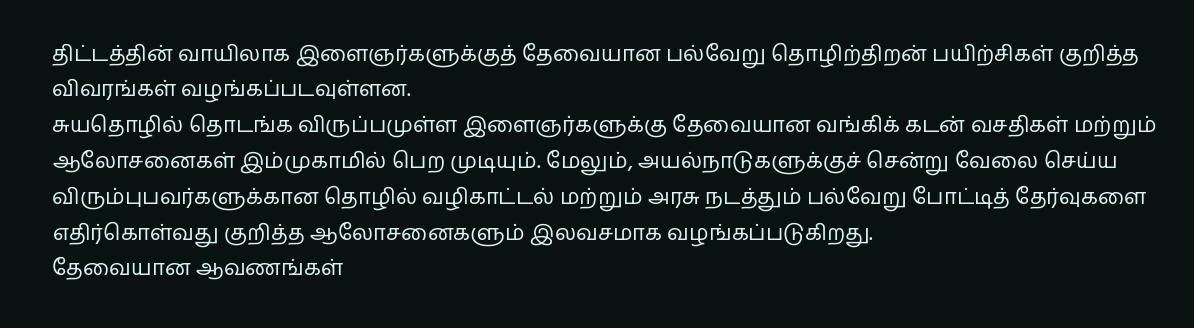திட்டத்தின் வாயிலாக இளைஞர்களுக்குத் தேவையான பல்வேறு தொழிற்திறன் பயிற்சிகள் குறித்த விவரங்கள் வழங்கப்படவுள்ளன.
சுயதொழில் தொடங்க விருப்பமுள்ள இளைஞர்களுக்கு தேவையான வங்கிக் கடன் வசதிகள் மற்றும் ஆலோசனைகள் இம்முகாமில் பெற முடியும். மேலும், அயல்நாடுகளுக்குச் சென்று வேலை செய்ய விரும்புபவர்களுக்கான தொழில் வழிகாட்டல் மற்றும் அரசு நடத்தும் பல்வேறு போட்டித் தேர்வுகளை எதிர்கொள்வது குறித்த ஆலோசனைகளும் இலவசமாக வழங்கப்படுகிறது.
தேவையான ஆவணங்கள்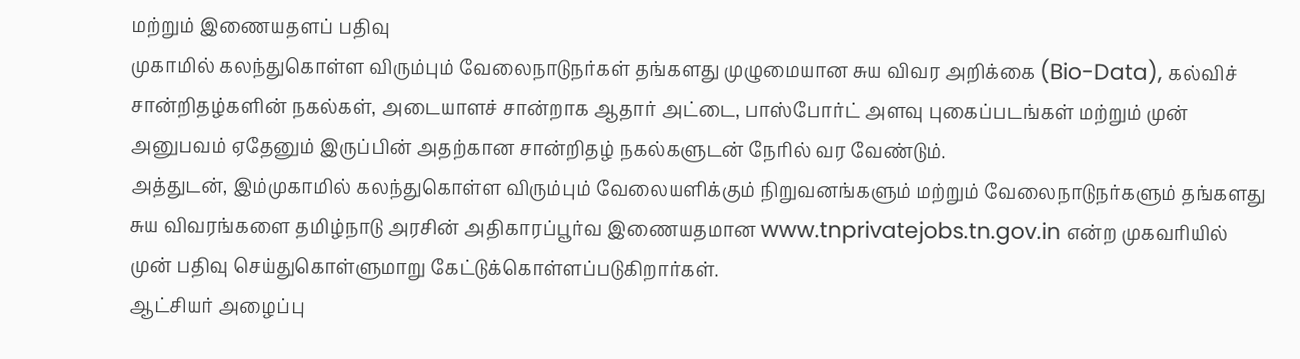மற்றும் இணையதளப் பதிவு
முகாமில் கலந்துகொள்ள விரும்பும் வேலைநாடுநர்கள் தங்களது முழுமையான சுய விவர அறிக்கை (Bio-Data), கல்விச் சான்றிதழ்களின் நகல்கள், அடையாளச் சான்றாக ஆதார் அட்டை, பாஸ்போர்ட் அளவு புகைப்படங்கள் மற்றும் முன் அனுபவம் ஏதேனும் இருப்பின் அதற்கான சான்றிதழ் நகல்களுடன் நேரில் வர வேண்டும்.
அத்துடன், இம்முகாமில் கலந்துகொள்ள விரும்பும் வேலையளிக்கும் நிறுவனங்களும் மற்றும் வேலைநாடுநர்களும் தங்களது சுய விவரங்களை தமிழ்நாடு அரசின் அதிகாரப்பூர்வ இணையதமான www.tnprivatejobs.tn.gov.in என்ற முகவரியில் முன் பதிவு செய்துகொள்ளுமாறு கேட்டுக்கொள்ளப்படுகிறார்கள்.
ஆட்சியர் அழைப்பு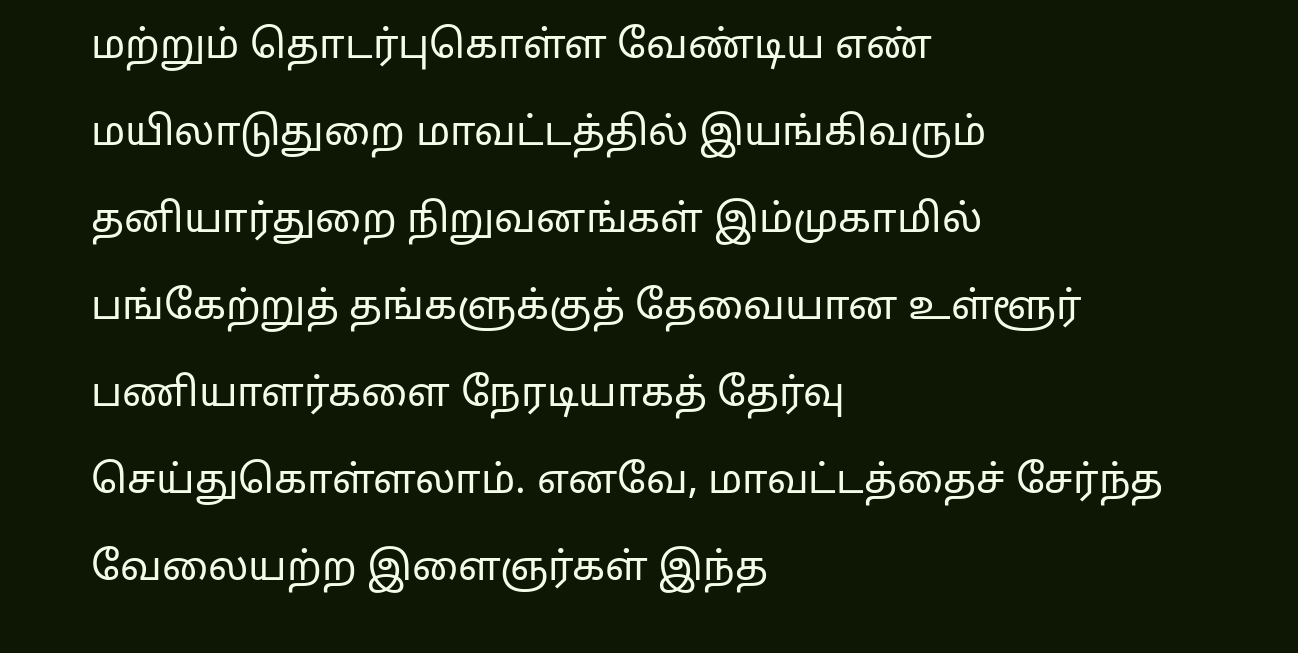மற்றும் தொடர்புகொள்ள வேண்டிய எண்
மயிலாடுதுறை மாவட்டத்தில் இயங்கிவரும் தனியார்துறை நிறுவனங்கள் இம்முகாமில் பங்கேற்றுத் தங்களுக்குத் தேவையான உள்ளூர் பணியாளர்களை நேரடியாகத் தேர்வு செய்துகொள்ளலாம். எனவே, மாவட்டத்தைச் சேர்ந்த வேலையற்ற இளைஞர்கள் இந்த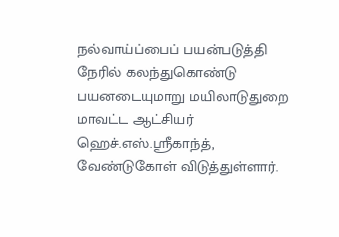நல்வாய்ப்பைப் பயன்படுத்தி நேரில் கலந்துகொண்டு பயனடையுமாறு மயிலாடுதுறை மாவட்ட ஆட்சியர் ஹெச்.எஸ்.ஸ்ரீகாந்த், வேண்டுகோள் விடுத்துள்ளார்.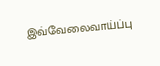இவ்வேலைவாய்ப்பு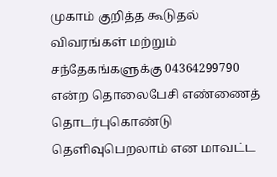முகாம் குறித்த கூடுதல் விவரங்கள் மற்றும் சந்தேகங்களுக்கு 04364299790 என்ற தொலைபேசி எண்ணைத் தொடர்புகொண்டு தெளிவுபெறலாம் என மாவட்ட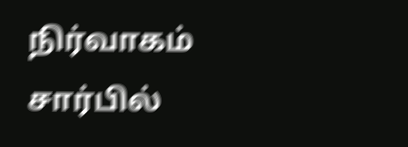நிர்வாகம் சார்பில்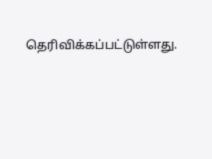தெரிவிக்கப்பட்டுள்ளது.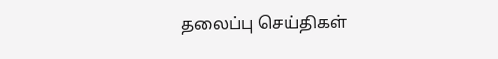தலைப்பு செய்திகள்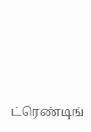ட்ரெண்டிங்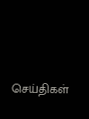செய்திகள்